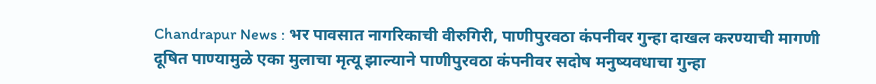Chandrapur News : भर पावसात नागरिकाची वीरुगिरी, पाणीपुरवठा कंपनीवर गुन्हा दाखल करण्याची मागणी
दूषित पाण्यामुळे एका मुलाचा मृत्यू झाल्याने पाणीपुरवठा कंपनीवर सदोष मनुष्यवधाचा गुन्हा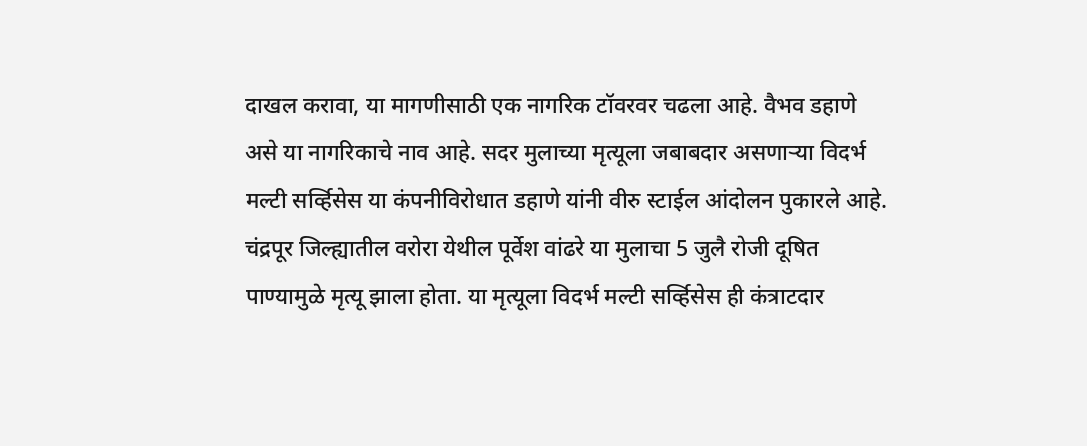दाखल करावा, या मागणीसाठी एक नागरिक टॉवरवर चढला आहे. वैभव डहाणे असे या नागरिकाचे नाव आहे. सदर मुलाच्या मृत्यूला जबाबदार असणाऱ्या विदर्भ मल्टी सर्व्हिसेस या कंपनीविरोधात डहाणे यांनी वीरु स्टाईल आंदोलन पुकारले आहे.
चंद्रपूर जिल्ह्यातील वरोरा येथील पूर्वेश वांढरे या मुलाचा 5 जुलै रोजी दूषित पाण्यामुळे मृत्यू झाला होता. या मृत्यूला विदर्भ मल्टी सर्व्हिसेस ही कंत्राटदार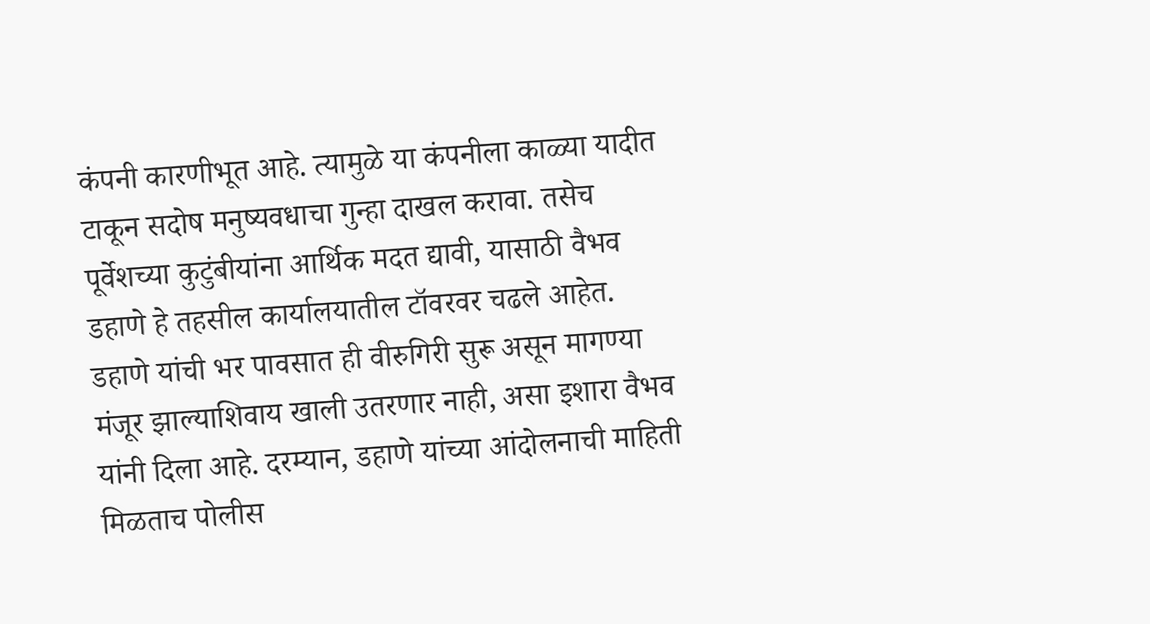कंपनी कारणीभूत आहे. त्यामुळे या कंपनीला काळ्या यादीत टाकून सदोष मनुष्यवधाचा गुन्हा दाखल करावा. तसेच पूर्वेशच्या कुटुंबीयांना आर्थिक मदत द्यावी, यासाठी वैभव डहाणे हे तहसील कार्यालयातील टॉवरवर चढले आहेत.
डहाणे यांची भर पावसात ही वीरुगिरी सुरू असून मागण्या मंजूर झाल्याशिवाय खाली उतरणार नाही, असा इशारा वैभव यांनी दिला आहे. दरम्यान, डहाणे यांच्या आंदोलनाची माहिती मिळताच पोलीस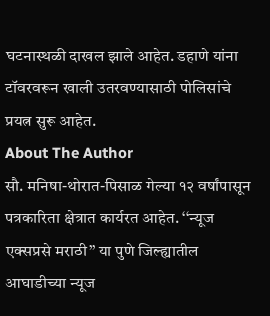घटनास्थळी दाखल झाले आहेत. डहाणे यांना टॉवरवरून खाली उतरवण्यासाठी पोलिसांचे प्रयत्न सुरू आहेत.
About The Author
सौ. मनिषा-थोरात-पिसाळ गेल्या १२ वर्षांपासून पत्रकारिता क्षेत्रात कार्यरत आहेत. ‘‘न्यूज एक्सप्रसे मराठी’’ या पुणे जिल्ह्यातील आघाडीच्या न्यूज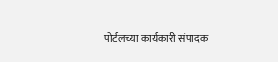पोर्टलच्या कार्यकारी संपादक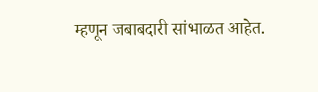म्हणून जबाबदारी सांभाळत आहेत.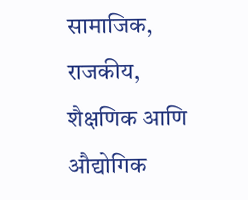सामाजिक, राजकीय, शैक्षणिक आणि औद्योगिक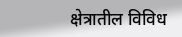क्षेत्रातील विविध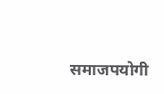समाजपयोगी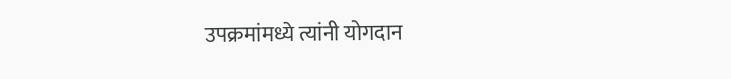उपक्रमांमध्ये त्यांनी योगदान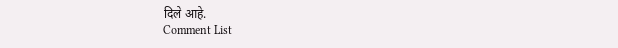दिले आहे.
Comment List